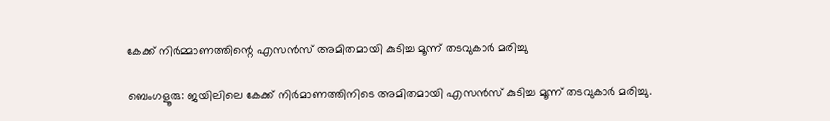കേക്ക് നിർമ്മാണത്തിന്റെ എസൻസ് അമിതമായി കുടിച്ച മൂന്ന് തടവുകാർ മരിച്ചു

ബെംഗളൂരു: ജയിലിലെ കേക്ക് നിർമാണത്തിനിടെ അമിതമായി എസൻസ് കുടിച്ച മൂന്ന് തടവുകാർ മരിച്ചു.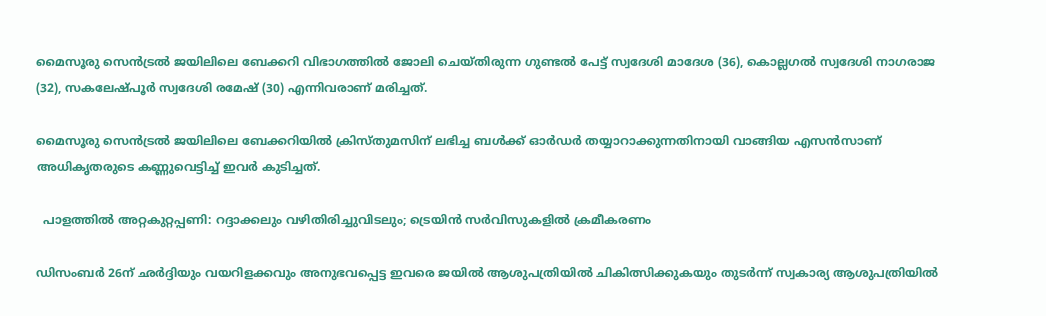മൈസൂരു സെൻട്രല്‍ ജയിലിലെ ബേക്കറി വിഭാഗത്തില്‍ ജോലി ചെയ്തിരുന്ന ഗുണ്ടല്‍ പേട്ട് സ്വദേശി മാദേശ (36), കൊല്ലഗല്‍ സ്വദേശി നാഗരാജ (32), സകലേഷ്പൂർ സ്വദേശി രമേഷ് (30) എന്നിവരാണ് മരിച്ചത്.

മൈസൂരു സെൻട്രല്‍ ജയിലിലെ ബേക്കറിയില്‍ ക്രിസ്തുമസിന് ലഭിച്ച ബള്‍ക്ക് ഓർഡർ തയ്യാറാക്കുന്നതിനായി വാങ്ങിയ എസൻസാണ് അധികൃതരുടെ കണ്ണുവെട്ടിച്ച്‌ ഇവർ കുടിച്ചത്.

  പാളത്തിൽ അറ്റകുറ്റപ്പണി: റദ്ദാക്കലും വഴിതിരിച്ചുവിടലും; ട്രെയിൻ സർവിസുകളിൽ ക്രമീകരണം

ഡിസംബർ 26ന് ഛർദ്ദിയും വയറിളക്കവും അനുഭവപ്പെട്ട ഇവരെ ജയില്‍ ആശുപത്രിയില്‍ ചികിത്സിക്കുകയും തുടർന്ന് സ്വകാര്യ ആശുപത്രിയില്‍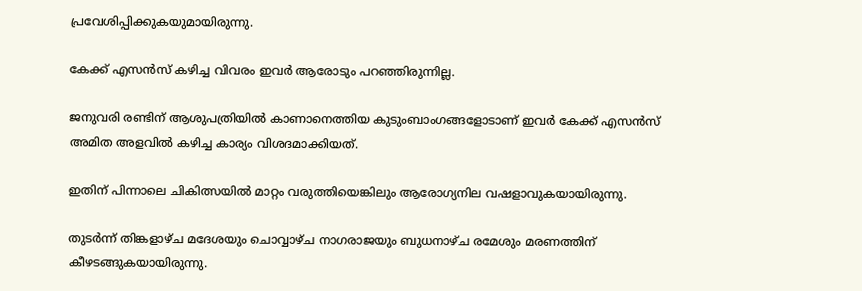പ്രവേശിപ്പിക്കുകയുമായിരുന്നു.

കേക്ക് എസൻസ് കഴിച്ച വിവരം ഇവർ ആരോടും പറഞ്ഞിരുന്നില്ല.

ജനുവരി രണ്ടിന് ആശുപത്രിയില്‍ കാണാനെത്തിയ കുടുംബാംഗങ്ങളോടാണ് ഇവർ കേക്ക് എസൻസ് അമിത അളവില്‍ കഴിച്ച കാര്യം വിശദമാക്കിയത്.

ഇതിന് പിന്നാലെ ചികിത്സയില്‍ മാറ്റം വരുത്തിയെങ്കിലും ആരോഗ്യനില വഷളാവുകയായിരുന്നു.

തുടർന്ന് തിങ്കളാഴ്ച മദേശയും ചൊവ്വാഴ്ച നാഗരാജയും ബുധനാഴ്ച രമേശും മരണത്തിന് കീഴടങ്ങുകയായിരുന്നു.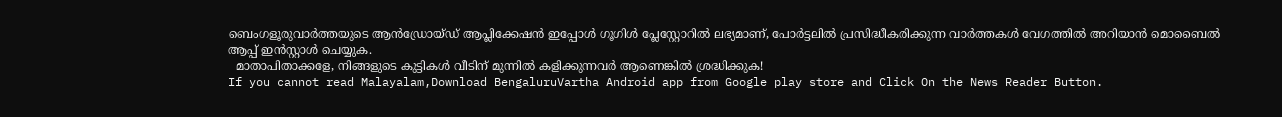ബെംഗളൂരുവാർത്തയുടെ ആൻഡ്രോയ്ഡ് ആപ്ലിക്കേഷൻ ഇപ്പോൾ ഗൂഗിൾ പ്ലേസ്റ്റോറിൽ ലഭ്യമാണ്, പോർട്ടലിൽ പ്രസിദ്ധീകരിക്കുന്ന വാർത്തകൾ വേഗത്തിൽ അറിയാൻ മൊബൈൽ ആപ്പ് ഇൻസ്റ്റാൾ ചെയ്യുക.
  മാതാപിതാക്കളേ, നിങ്ങളുടെ കുട്ടികൾ വീടിന് മുന്നിൽ കളിക്കുന്നവർ ആണെങ്കിൽ ശ്രദ്ധിക്കുക!
If you cannot read Malayalam,Download BengaluruVartha Android app from Google play store and Click On the News Reader Button.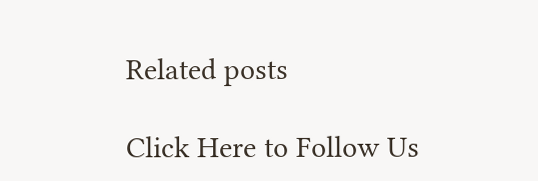Related posts

Click Here to Follow Us